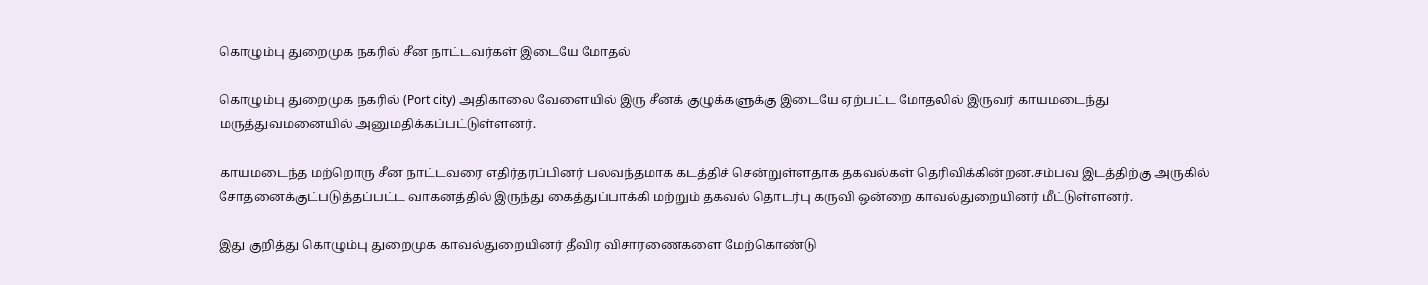கொழும்பு துறைமுக நகரில் சீன நாட்டவர்கள் இடையே மோதல்

கொழும்பு துறைமுக நகரில் (Port city) அதிகாலை வேளையில் இரு சீனக் குழுக்களுக்கு இடையே ஏற்பட்ட மோதலில் இருவர் காயமடைந்து மருத்துவமனையில் அனுமதிக்கப்பட்டுள்ளனர்.

காயமடைந்த மற்றொரு சீன நாட்டவரை எதிர்தரப்பினர் பலவந்தமாக கடத்திச் சென்றுள்ளதாக தகவல்கள் தெரிவிக்கின்றன.சம்பவ இடத்திற்கு அருகில் சோதனைக்குட்படுத்தப்பட்ட வாகனத்தில் இருந்து கைத்துப்பாக்கி மற்றும் தகவல் தொடர்பு கருவி ஒன்றை காவல்துறையினர் மீட்டுள்ளனர்.

இது குறித்து கொழும்பு துறைமுக காவல்துறையினர் தீவிர விசாரணைகளை மேற்கொண்டு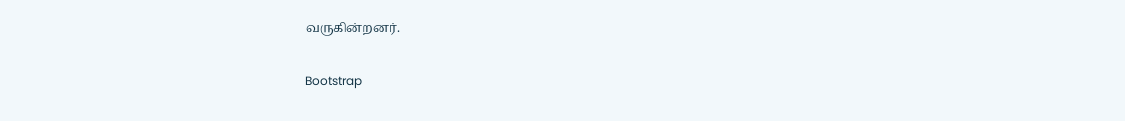வருகின்றனர்.

Bootstrap